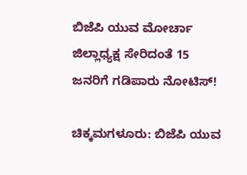ಬಿಜೆಪಿ ಯುವ ಮೋರ್ಚಾ ಜಿಲ್ಲಾಧ್ಯಕ್ಷ ಸೇರಿದಂತೆ 15 ಜನರಿಗೆ ಗಡಿಪಾರು ನೋಟಿಸ್!

ಚಿಕ್ಕಮಗಳೂರು: ಬಿಜೆಪಿ ಯುವ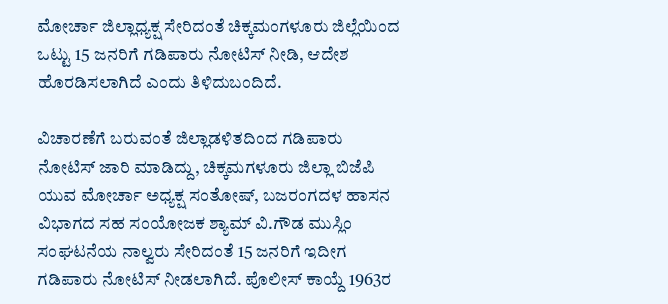ಮೋರ್ಚಾ ಜಿಲ್ಲಾಧ್ಯಕ್ಷ ಸೇರಿದಂತೆ ಚಿಕ್ಕಮಂಗಳೂರು ಜಿಲ್ಲೆಯಿಂದ ಒಟ್ಟು 15 ಜನರಿಗೆ ಗಡಿಪಾರು ನೋಟಿಸ್ ನೀಡಿ, ಆದೇಶ ಹೊರಡಿಸಲಾಗಿದೆ ಎಂದು ತಿಳಿದುಬಂದಿದೆ.

ವಿಚಾರಣೆಗೆ ಬರುವಂತೆ ಜಿಲ್ಲಾಡಳಿತದಿಂದ ಗಡಿಪಾರು ನೋಟಿಸ್ ಜಾರಿ ಮಾಡಿದ್ದು, ಚಿಕ್ಕಮಗಳೂರು ಜಿಲ್ಲಾ ಬಿಜೆಪಿ ಯುವ ಮೋರ್ಚಾ ಅಧ್ಯಕ್ಷ ಸಂತೋಷ್, ಬಜರಂಗದಳ ಹಾಸನ ವಿಭಾಗದ ಸಹ ಸಂಯೋಜಕ ಶ್ಯಾಮ್ ವಿ.ಗೌಡ ಮುಸ್ಲಿಂ ಸಂಘಟನೆಯ ನಾಲ್ವರು ಸೇರಿದಂತೆ 15 ಜನರಿಗೆ ಇದೀಗ ಗಡಿಪಾರು ನೋಟಿಸ್ ನೀಡಲಾಗಿದೆ. ಪೊಲೀಸ್ ಕಾಯ್ದೆ 1963ರ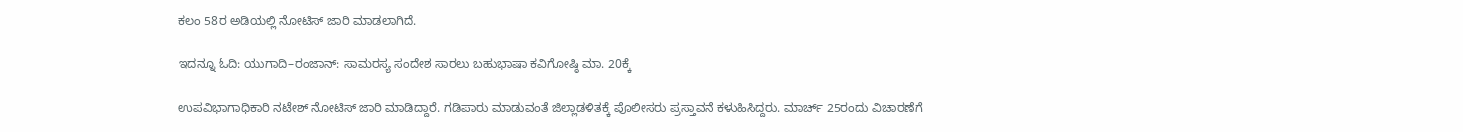ಕಲಂ 58ರ ಅಡಿಯಲ್ಲಿ ನೋಟಿಸ್ ಜಾರಿ ಮಾಡಲಾಗಿದೆ.

ಇದನ್ನೂ ಓದಿ: ಯುಗಾದಿ–ರಂಜಾನ್: ಸಾಮರಸ್ಯ ಸಂದೇಶ ಸಾರಲು ಬಹುಭಾಷಾ ಕವಿಗೋಷ್ಠಿ ಮಾ. 20ಕ್ಕೆ

ಉಪವಿಭಾಗಾಧಿಕಾರಿ ನಟೇಶ್ ನೋಟಿಸ್ ಜಾರಿ ಮಾಡಿದ್ದಾರೆ. ಗಡಿಪಾರು ಮಾಡುವಂತೆ ಜಿಲ್ಲಾಡಳಿತಕ್ಕೆ ಪೊಲೀಸರು ಪ್ರಸ್ತಾವನೆ ಕಳುಹಿಸಿದ್ದರು. ಮಾರ್ಚ್ 25ರಂದು ವಿಚಾರಣೆಗೆ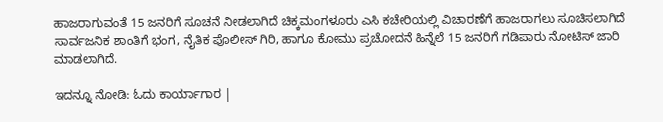ಹಾಜರಾಗುವಂತೆ 15 ಜನರಿಗೆ ಸೂಚನೆ ನೀಡಲಾಗಿದೆ ಚಿಕ್ಕಮಂಗಳೂರು ಎಸಿ ಕಚೇರಿಯಲ್ಲಿ ವಿಚಾರಣೆಗೆ ಹಾಜರಾಗಲು ಸೂಚಿಸಲಾಗಿದೆ ಸಾರ್ವಜನಿಕ ಶಾಂತಿಗೆ ಭಂಗ, ನೈತಿಕ ಪೊಲೀಸ್ ಗಿರಿ, ಹಾಗೂ ಕೋಮು ಪ್ರಚೋದನೆ ಹಿನ್ನೆಲೆ 15 ಜನರಿಗೆ ಗಡಿಪಾರು ನೋಟಿಸ್ ಜಾರಿ ಮಾಡಲಾಗಿದೆ.

ಇದನ್ನೂ ನೋಡಿ: ಓದು ಕಾರ್ಯಾಗಾರ |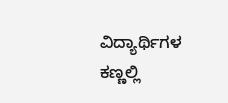ವಿದ್ಯಾರ್ಥಿಗಳ ಕಣ್ಣಲ್ಲಿ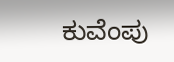ಕುವೆಂಪು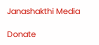Janashakthi Media

Donate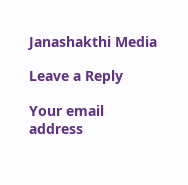Janashakthi Media

Leave a Reply

Your email address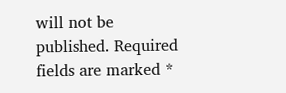will not be published. Required fields are marked *